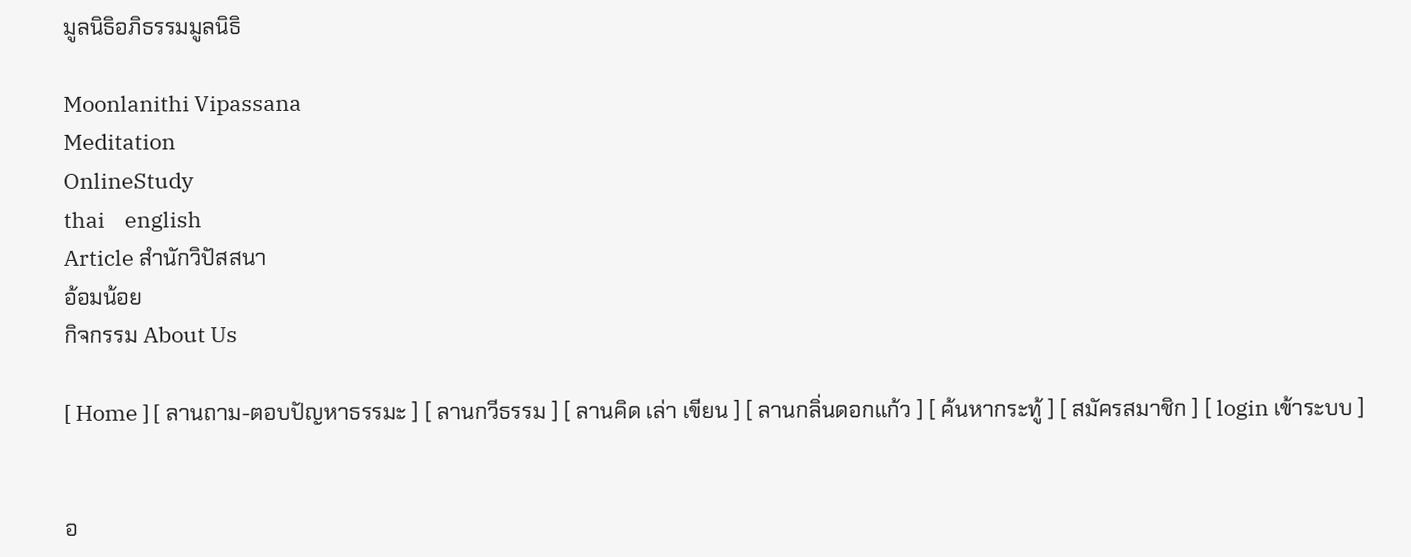มูลนิธิอภิธรรมมูลนิธิ

Moonlanithi Vipassana
Meditation
OnlineStudy
thai    english
Article สำนักวิปัสสนา
อ้อมน้อย
กิจกรรม About Us

[ Home ] [ ลานถาม-ตอบปัญหาธรรมะ ] [ ลานกวีธรรม ] [ ลานคิด เล่า เขียน ] [ ลานกลิ่นดอกแก้ว ] [ ค้นหากระทู้ ] [ สมัครสมาชิก ] [ login เข้าระบบ ]


อ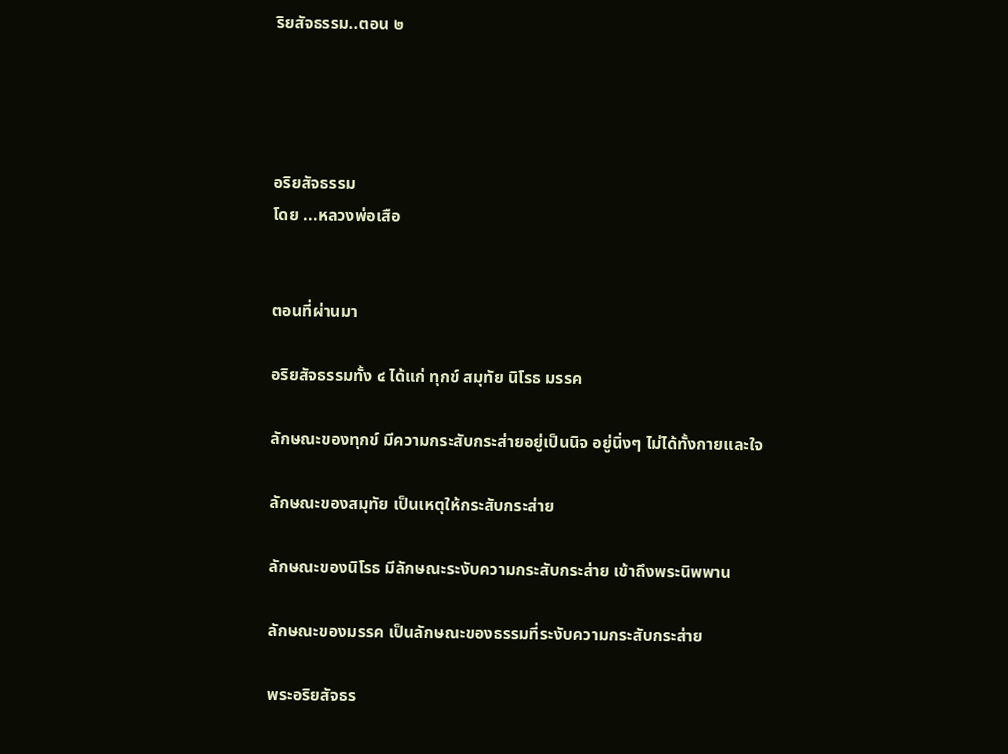ริยสัจธรรม..ตอน ๒




อริยสัจธรรม
โดย ...หลวงพ่อเสือ


ตอนที่ผ่านมา

อริยสัจธรรมทั้ง ๔ ได้แก่ ทุกข์ สมุทัย นิโรธ มรรค

ลักษณะของทุกข์ มีความกระสับกระส่ายอยู่เป็นนิจ อยู่นิ่งๆ ไม่ได้ทั้งกายและใจ

ลักษณะของสมุทัย เป็นเหตุให้กระสับกระส่าย

ลักษณะของนิโรธ มีลักษณะระงับความกระสับกระส่าย เข้าถึงพระนิพพาน

ลักษณะของมรรค เป็นลักษณะของธรรมที่ระงับความกระสับกระส่าย

พระอริยสัจธร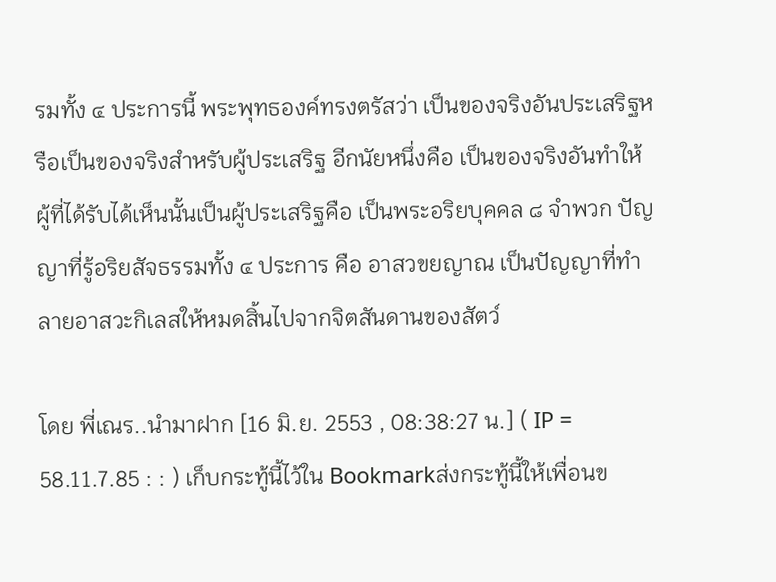รมทั้ง ๔ ประการนี้ พระพุทธองค์ทรงตรัสว่า เป็นของจริงอันประเสริฐหรือเป็นของจริงสำหรับผู้ประเสริฐ อีกนัยหนึ่งคือ เป็นของจริงอันทำให้ผู้ที่ได้รับได้เห็นนั้นเป็นผู้ประเสริฐคือ เป็นพระอริยบุคคล ๘ จำพวก ปัญญาที่รู้อริยสัจธรรมทั้ง ๔ ประการ คือ อาสวขยญาณ เป็นปัญญาที่ทำลายอาสวะกิเลสให้หมดสิ้นไปจากจิตสันดานของสัตว์

โดย พี่เณร..นำมาฝาก [16 มิ.ย. 2553 , 08:38:27 น.] ( IP = 58.11.7.85 : : ) เก็บกระทู้นี้ไว้ใน Bookmarkส่งกระทู้นี้ให้เพื่อนข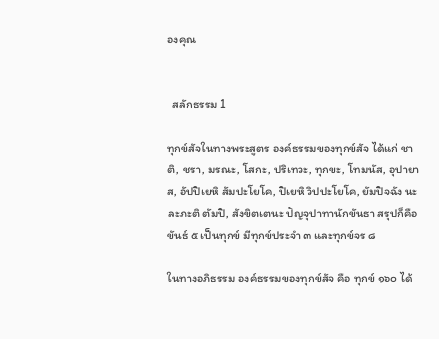องคุณ


  สลักธรรม 1

ทุกข์สัจในทางพระสูตร องค์ธรรมของทุกข์สัจ ได้แก่ ชาติ, ชรา, มรณะ, โสกะ, ปริเทวะ, ทุกขะ, โทมนัส, อุปายาส, อัปปิเยหิ สัมปะโยโค, ปิเยหิ วิปปะโยโค, ยัมปิจฉัง นะ ละภะติ ตัมปิ, สังขิตเตนะ ปัญจุปาทานักขันธา สรุปก็คือ ขันธ์ ๕ เป็นทุกข์ มีทุกข์ประจำ ๓ และทุกข์จร ๘

ในทางอภิธรรม องค์ธรรมของทุกข์สัจ คือ ทุกข์ ๑๖๐ ได้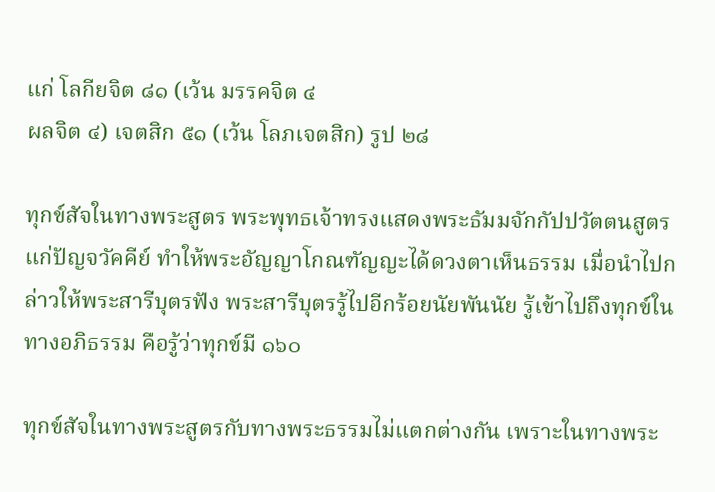แก่ โลกียจิต ๘๑ (เว้น มรรคจิต ๔
ผลจิต ๔) เจตสิก ๕๑ (เว้น โลภเจตสิก) รูป ๒๘

ทุกข์สัจในทางพระสูตร พระพุทธเจ้าทรงแสดงพระธัมมจักกัปปวัตตนสูตรแก่ปัญจวัคคีย์ ทำให้พระอัญญาโกณฑัญญะได้ดวงตาเห็นธรรม เมื่อนำไปกล่าวให้พระสารีบุตรฟัง พระสารีบุตรรู้ไปอีกร้อยนัยพันนัย รู้เข้าไปถึงทุกข์ในทางอภิธรรม คือรู้ว่าทุกข์มี ๑๖๐

ทุกข์สัจในทางพระสูตรกับทางพระธรรมไม่แตกต่างกัน เพราะในทางพระ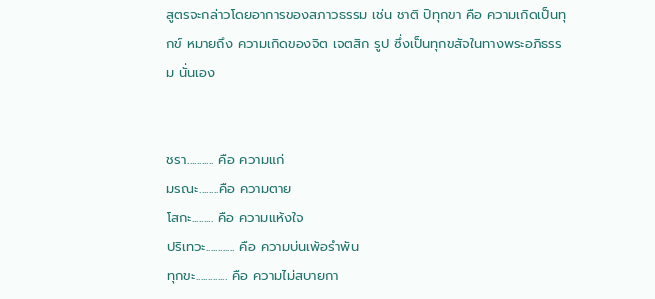สูตรจะกล่าวโดยอาการของสภาวธรรม เช่น ชาติ ปิทุกขา คือ ความเกิดเป็นทุกข์ หมายถึง ความเกิดของจิต เจตสิก รูป ซึ่งเป็นทุกขสัจในทางพระอภิธรรม นั่นเอง


ชรา........... คือ ความแก่
มรณะ........คือ ความตาย
โสกะ......... คือ ความแห้งใจ
ปริเทวะ............ คือ ความบ่นเพ้อรำพัน
ทุกขะ............. คือ ความไม่สบายกา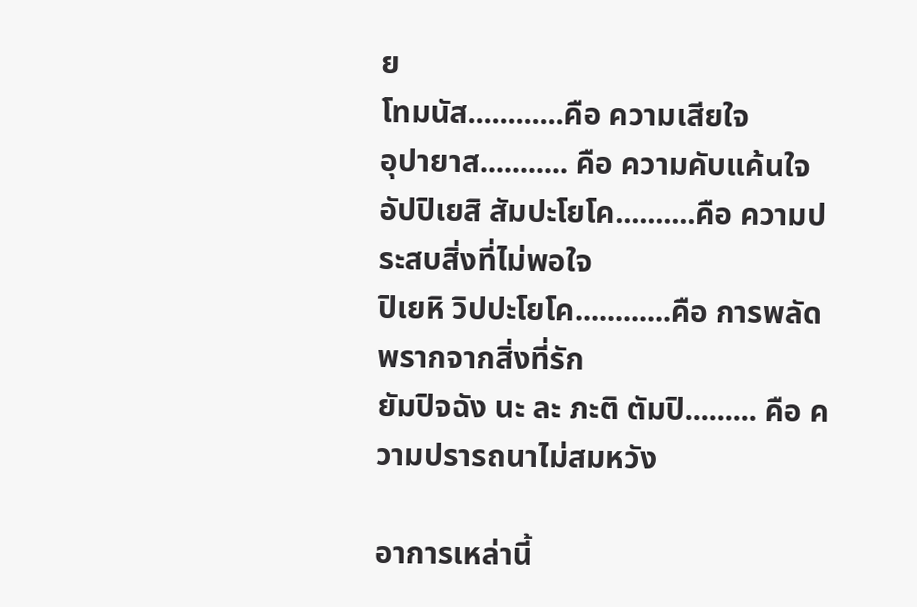ย
โทมนัส............คือ ความเสียใจ
อุปายาส........... คือ ความคับแค้นใจ
อัปปิเยสิ สัมปะโยโค..........คือ ความประสบสิ่งที่ไม่พอใจ
ปิเยหิ วิปปะโยโค............คือ การพลัดพรากจากสิ่งที่รัก
ยัมปิจฉัง นะ ละ ภะติ ตัมปิ......... คือ ความปรารถนาไม่สมหวัง

อาการเหล่านี้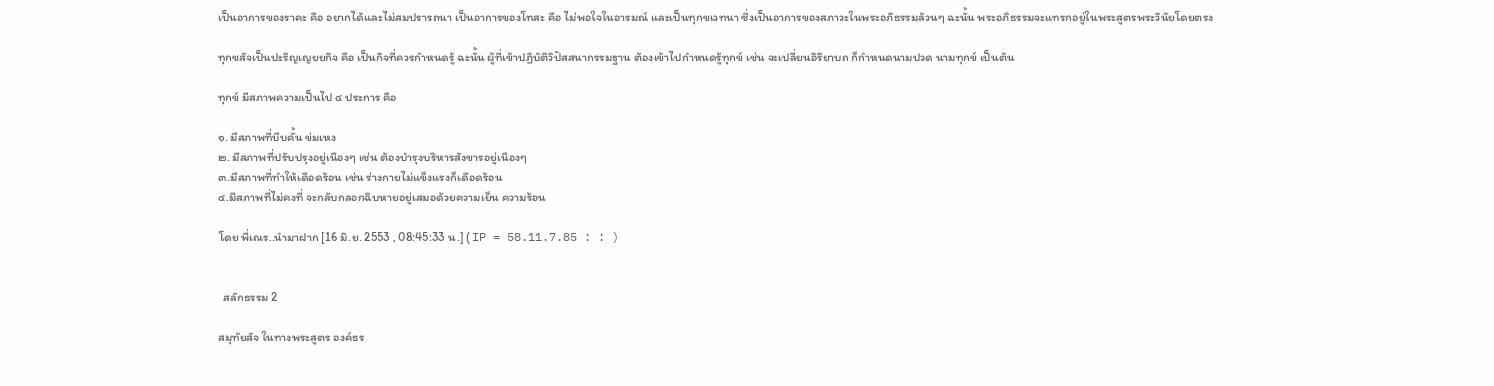เป็นอาการของราคะ คือ อยากได้และไม่สมปรารถนา เป็นอาการของโทสะ คือ ไม่พอใจในอารมณ์ และเป็นทุกขเวทนา ซึ่งเป็นอาการของสภาวะในพระอภิธรรมล้วนๆ ฉะนั้น พระอภิธรรมจะแทรกอยู่ในพระสูตรพระวินัยโดยตรง

ทุกขสัจเป็นปะริญเญยยกิจ คือ เป็นกิจที่ควรกำหนดรู้ ฉะนั้น ผู้ที่เข้าปฏิบัติวิปัสสนากรรมฐาน ต้องเข้าไปกำหนดรู้ทุกข์ เช่น จะเปลี่ยนอิริยาบถ ก็กำหนดนามปวด นามทุกข์ เป็นต้น

ทุกข์ มีสภาพความเป็นไป ๔ ประการ คือ

๑. มีสภาพที่บีบคั้น ข่มเหง
๒. มีสภาพที่ปรับปรุงอยู่เนืองๆ เช่น ต้องบำรุงบริหารสังขารอยู่เนืองๆ
๓.มีสภาพที่ทำให้เดือดร้อน เช่น ร่างกายไม่แข็งแรงก็เดือดร้อน
๔.มีสภาพที่ไม่คงที่ จะกลับกลอกฉิบหายอยู่เสมอด้วยความเย็น ความร้อน

โดย พี่เณร..นำมาฝาก [16 มิ.ย. 2553 , 08:45:33 น.] ( IP = 58.11.7.85 : : )


  สลักธรรม 2

สมุทัยสัจ ในทางพระสูตร องค์ธร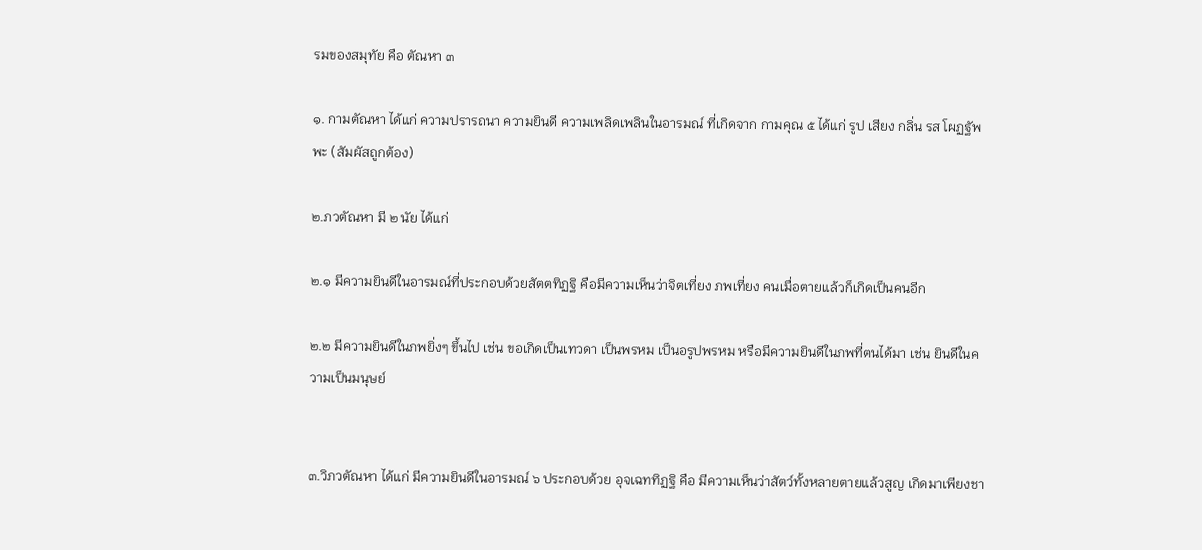รมของสมุทัย คือ ตัณหา ๓

๑. กามตัณหา ได้แก่ ความปรารถนา ความยินดี ความเพลิดเพลินในอารมณ์ ที่เกิดจาก กามคุณ ๕ ได้แก่ รูป เสียง กลิ่น รส โผฏฐัพพะ (สัมผัสถูกต้อง)

๒.ภวตัณหา มี ๒ นัย ได้แก่

๒.๑ มีความยินดีในอารมณ์ที่ประกอบด้วยสัตตทิฏฐิ คือมีความเห็นว่าจิตเที่ยง ภพเที่ยง คนเมื่อตายแล้วก็เกิดเป็นคนอีก

๒.๒ มีความยินดีในภพยิ่งๆ ขึ้นไป เช่น ขอเกิดเป็นเทวดา เป็นพรหม เป็นอรูปพรหม หรือมีความยินดีในภพที่ตนได้มา เช่น ยินดีในความเป็นมนุษย์


๓.วิภวตัณหา ได้แก่ มีความยินดีในอารมณ์ ๖ ประกอบด้วย อุจเฉททิฏฐิ คือ มีความเห็นว่าสัตว์ทั้งหลายตายแล้วสูญ เกิดมาเพียงชา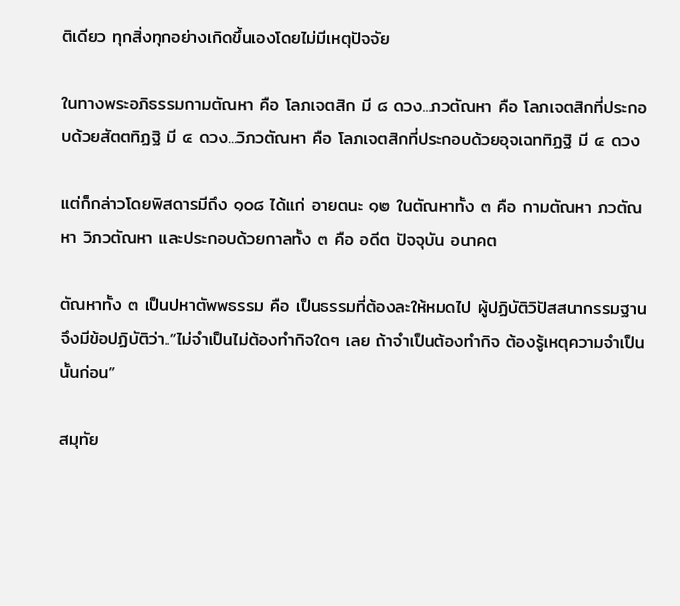ติเดียว ทุกสิ่งทุกอย่างเกิดขึ้นเองโดยไม่มีเหตุปัจจัย

ในทางพระอภิธรรมกามตัณหา คือ โลภเจตสิก มี ๘ ดวง...ภวตัณหา คือ โลภเจตสิกที่ประกอบด้วยสัตตทิฏฐิ มี ๔ ดวง...วิภวตัณหา คือ โลภเจตสิกที่ประกอบด้วยอุจเฉททิฏฐิ มี ๔ ดวง

แต่ก็กล่าวโดยพิสดารมีถึง ๑๐๘ ได้แก่ อายตนะ ๑๒ ในตัณหาทั้ง ๓ คือ กามตัณหา ภวตัณหา วิภวตัณหา และประกอบด้วยกาลทั้ง ๓ คือ อดีต ปัจจุบัน อนาคต

ตัณหาทั้ง ๓ เป็นปหาตัพพธรรม คือ เป็นธรรมที่ต้องละให้หมดไป ผู้ปฏิบัติวิปัสสนากรรมฐานจึงมีข้อปฏิบัติว่า..“ไม่จำเป็นไม่ต้องทำกิจใดๆ เลย ถ้าจำเป็นต้องทำกิจ ต้องรู้เหตุความจำเป็นนั้นก่อน”

สมุทัย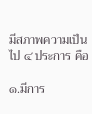มีสภาพความเป็นไป ๔ ประการ คือ

๑.มีการ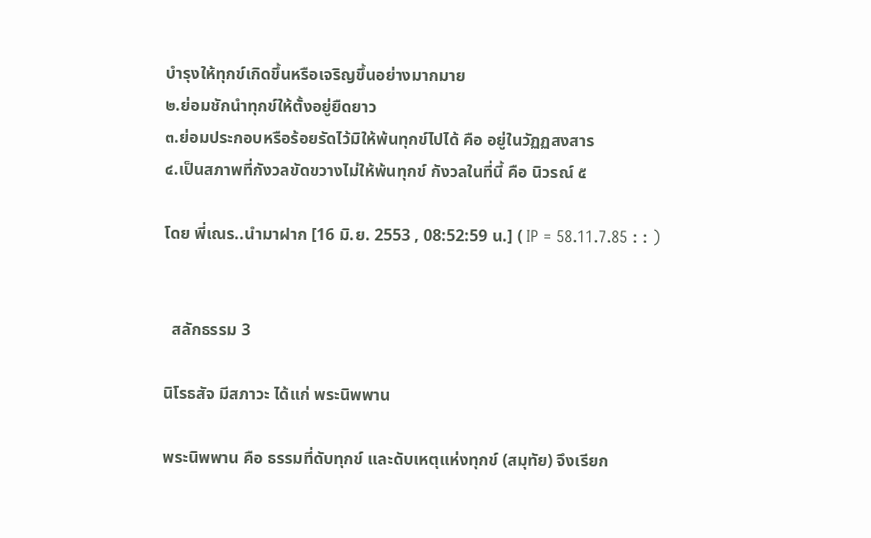บำรุงให้ทุกข์เกิดขึ้นหรือเจริญขึ้นอย่างมากมาย
๒.ย่อมชักนำทุกข์ให้ตั้งอยู่ยืดยาว
๓.ย่อมประกอบหรือร้อยรัดไว้มิให้พ้นทุกข์ไปได้ คือ อยู่ในวัฏฏสงสาร
๔.เป็นสภาพที่กังวลขัดขวางไม่ให้พ้นทุกข์ กังวลในที่นี้ คือ นิวรณ์ ๕

โดย พี่เณร..นำมาฝาก [16 มิ.ย. 2553 , 08:52:59 น.] ( IP = 58.11.7.85 : : )


  สลักธรรม 3

นิโรธสัจ มีสภาวะ ได้แก่ พระนิพพาน

พระนิพพาน คือ ธรรมที่ดับทุกข์ และดับเหตุแห่งทุกข์ (สมุทัย) จึงเรียก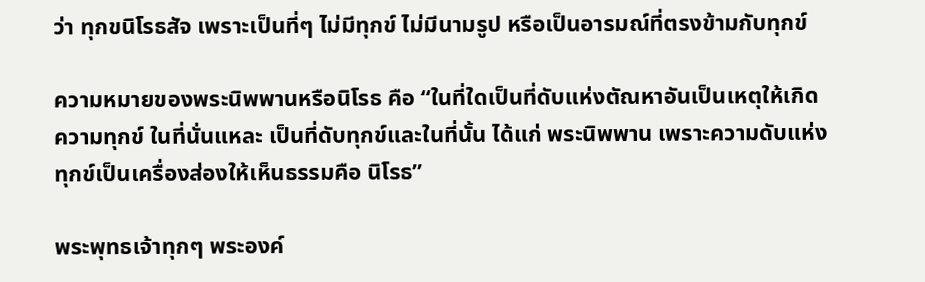ว่า ทุกขนิโรธสัจ เพราะเป็นที่ๆ ไม่มีทุกข์ ไม่มีนามรูป หรือเป็นอารมณ์ที่ตรงข้ามกับทุกข์

ความหมายของพระนิพพานหรือนิโรธ คือ “ในที่ใดเป็นที่ดับแห่งตัณหาอันเป็นเหตุให้เกิดความทุกข์ ในที่นั่นแหละ เป็นที่ดับทุกข์และในที่นั้น ได้แก่ พระนิพพาน เพราะความดับแห่งทุกข์เป็นเครื่องส่องให้เห็นธรรมคือ นิโรธ”

พระพุทธเจ้าทุกๆ พระองค์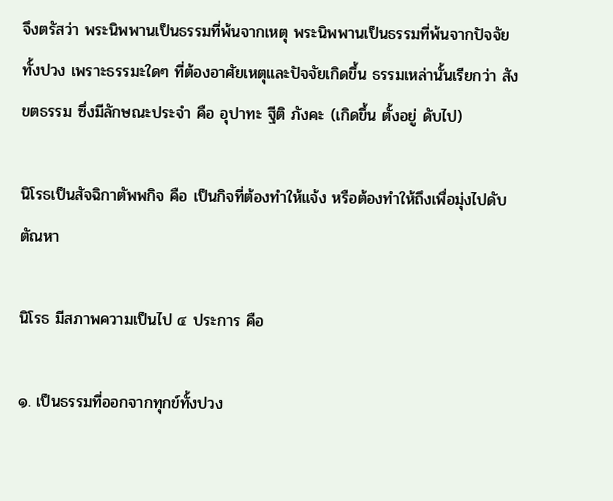จึงตรัสว่า พระนิพพานเป็นธรรมที่พ้นจากเหตุ พระนิพพานเป็นธรรมที่พ้นจากปัจจัยทั้งปวง เพราะธรรมะใดๆ ที่ต้องอาศัยเหตุและปัจจัยเกิดขึ้น ธรรมเหล่านั้นเรียกว่า สังขตธรรม ซึ่งมีลักษณะประจำ คือ อุปาทะ ฐีติ ภังคะ (เกิดขึ้น ตั้งอยู่ ดับไป)

นิโรธเป็นสัจฉิกาตัพพกิจ คือ เป็นกิจที่ต้องทำให้แจ้ง หรือต้องทำให้ถึงเพื่อมุ่งไปดับตัณหา

นิโรธ มีสภาพความเป็นไป ๔ ประการ คือ

๑. เป็นธรรมที่ออกจากทุกข์ทั้งปวง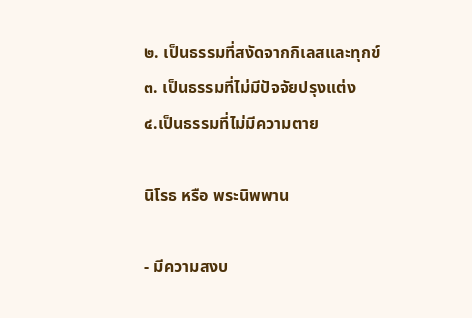๒. เป็นธรรมที่สงัดจากกิเลสและทุกข์
๓. เป็นธรรมที่ไม่มีปัจจัยปรุงแต่ง
๔.เป็นธรรมที่ไม่มีความตาย

นิโรธ หรือ พระนิพพาน

- มีความสงบ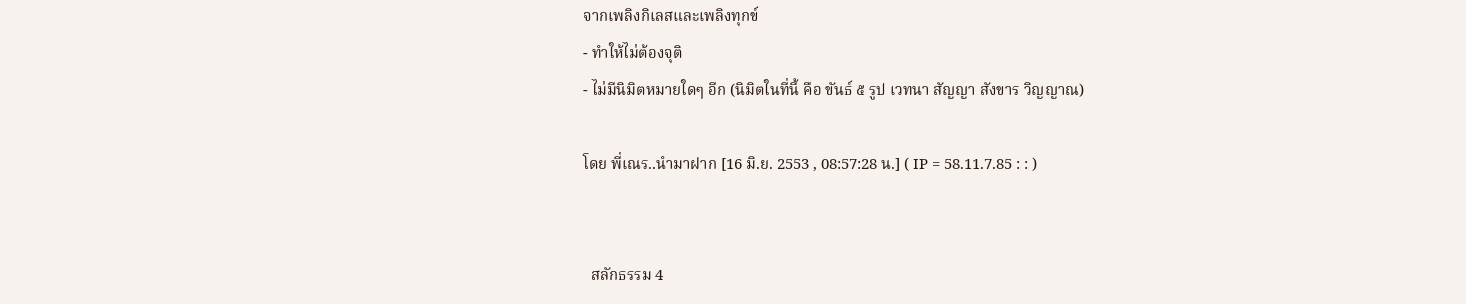จากเพลิงกิเลสและเพลิงทุกข์
- ทำให้ไม่ต้องจุติ
- ไม่มีนิมิตหมายใดๆ อีก (นิมิตในที่นี้ คือ ขันธ์ ๕ รูป เวทนา สัญญา สังขาร วิญญาณ)

โดย พี่เณร..นำมาฝาก [16 มิ.ย. 2553 , 08:57:28 น.] ( IP = 58.11.7.85 : : )


  สลักธรรม 4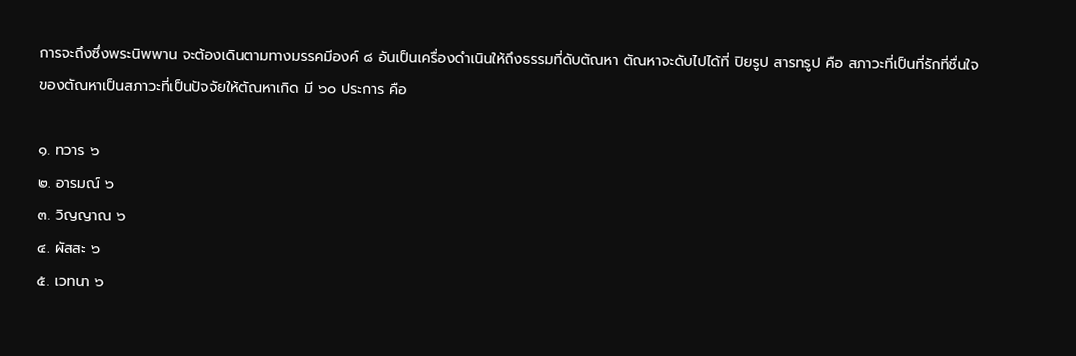การจะถึงซึ่งพระนิพพาน จะต้องเดินตามทางมรรคมีองค์ ๘ อันเป็นเครื่องดำเนินให้ถึงธรรมที่ดับตัณหา ตัณหาจะดับไปได้ที่ ปิยรูป สารทรูป คือ สภาวะที่เป็นที่รักที่ชื่นใจของตัณหาเป็นสภาวะที่เป็นปัจจัยให้ตัณหาเกิด มี ๖๐ ประการ คือ

๑. ทวาร ๖
๒. อารมณ์ ๖
๓. วิญญาณ ๖
๔. ผัสสะ ๖
๕. เวทนา ๖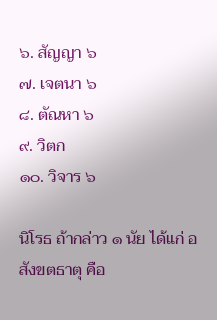๖. สัญญา ๖
๗. เจตนา ๖
๘. ตัณหา ๖
๙. วิตก
๑๐. วิจาร ๖

นิโรธ ถ้ากล่าว ๑ นัย ได้แก่ อสังขตธาตุ คือ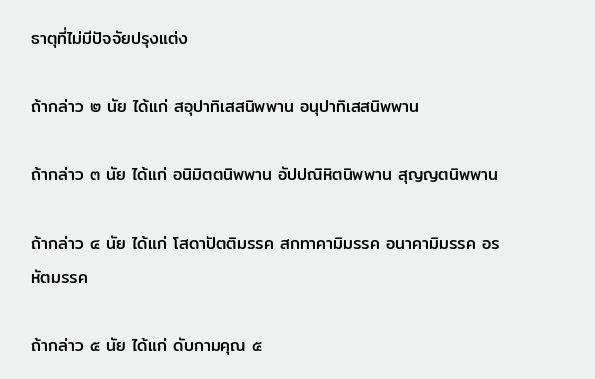ธาตุที่ไม่มีปัจจัยปรุงแต่ง

ถ้ากล่าว ๒ นัย ได้แก่ สอุปาทิเสสนิพพาน อนุปาทิเสสนิพพาน

ถ้ากล่าว ๓ นัย ได้แก่ อนิมิตตนิพพาน อัปปณิหิตนิพพาน สุญญตนิพพาน

ถ้ากล่าว ๔ นัย ได้แก่ โสดาปัตติมรรค สกทาคามิมรรค อนาคามิมรรค อรหัตมรรค

ถ้ากล่าว ๕ นัย ได้แก่ ดับกามคุณ ๕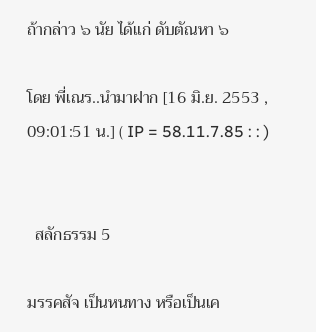ถ้ากล่าว ๖ นัย ได้แก่ ดับตัณหา ๖

โดย พี่เณร..นำมาฝาก [16 มิ.ย. 2553 , 09:01:51 น.] ( IP = 58.11.7.85 : : )


  สลักธรรม 5

มรรคสัจ เป็นหนทาง หรือเป็นเค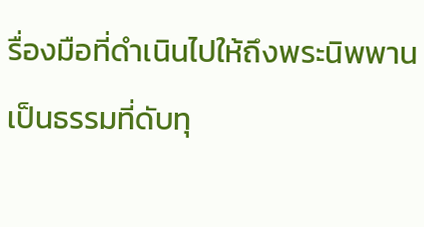รื่องมือที่ดำเนินไปให้ถึงพระนิพพาน เป็นธรรมที่ดับทุ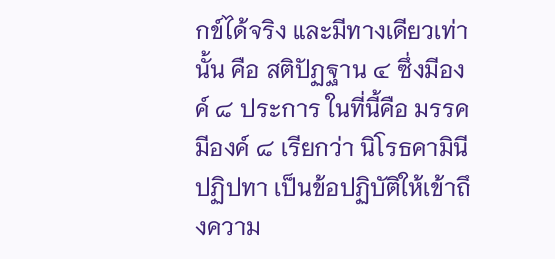กข์ได้จริง และมีทางเดียวเท่านั้น คือ สติปัฏฐาน ๔ ซึ่งมีองค์ ๘ ประการ ในที่นี้คือ มรรคมีองค์ ๘ เรียกว่า นิโรธคามินีปฏิปทา เป็นข้อปฏิบัติให้เข้าถึงความ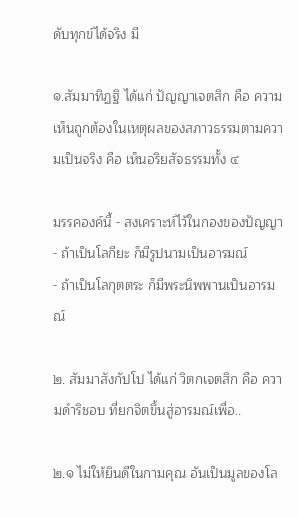ดับทุกข์ได้จริง มี

๑.สัมมาทิฏฐิ ได้แก่ ปัญญาเจตสิก คือ ความเห็นถูกต้องในเหตุผลของสภาวธรรมตามความเป็นจริง คือ เห็นอริยสัจธรรมทั้ง ๔

มรรคองค์นี้ - สงเคราะห์ไว้ในกองของปัญญา
- ถ้าเป็นโลกียะ ก็มีรูปนามเป็นอารมณ์
- ถ้าเป็นโลกุตตระ ก็มีพระนิพพานเป็นอารมณ์

๒. สัมมาสังกัปโป ได้แก่ วิตกเจตสิก คือ ความดำริชอบ ที่ยกจิตขึ้นสู่อารมณ์เพื่อ..

๒.๑ ไม่ให้ยินดีในกามคุณ อันเป็นมูลของโล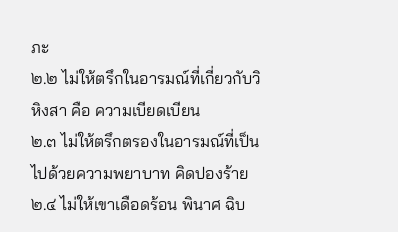ภะ
๒.๒ ไม่ให้ตรึกในอารมณ์ที่เกี่ยวกับวิหิงสา คือ ความเบียดเบียน
๒.๓ ไม่ให้ตรึกตรองในอารมณ์ที่เป็นไปด้วยความพยาบาท คิดปองร้าย
๒.๔ ไม่ให้เขาเดือดร้อน พินาศ ฉิบ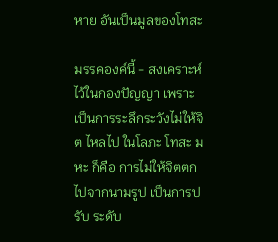หาย อันเป็นมูลของโทสะ

มรรคองค์นี้ - สงเคราะห์ไว้ในกองปัญญา เพราะเป็นการระลึกระวังไม่ให้จิต ไหลไป ในโลภะ โทสะ มหะ ก็คือ การไม่ให้จิตตกไปจากนามรูป เป็นการปรับ ระดับ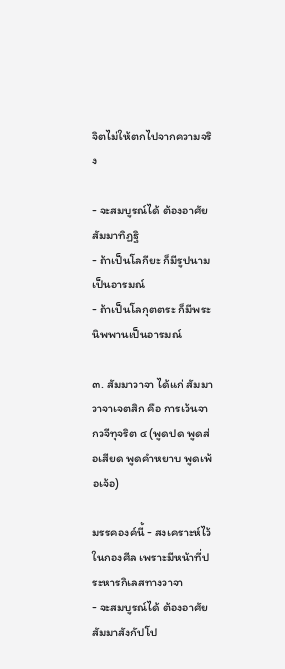จิตไม่ให้ตกไปจากความจริง

- จะสมบูรณ์ได้ ต้องอาศัยสัมมาทิฏฐิ
- ถ้าเป็นโลกียะ ก็มีรูปนามเป็นอารมณ์
- ถ้าเป็นโลกุตตระ ก็มีพระนิพพานเป็นอารมณ์

๓. สัมมาวาจา ได้แก่ สัมมาวาจาเจตสิก คือ การเว้นจากวจีทุจริต ๔ (พูดปด พูดส่อเสียด พูดคำหยาบ พูดเพ้อเจ้อ)

มรรคองค์นี้ - สงเคราะห์ไว้ในกองศีล เพราะมีหน้าที่ประหารกิเลสทางวาจา
- จะสมบูรณ์ได้ ต้องอาศัย สัมมาสังกัปโป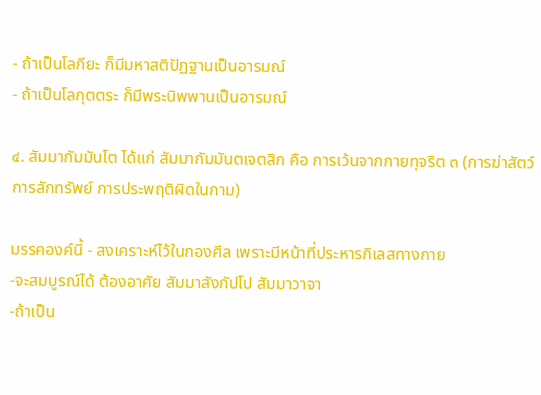- ถ้าเป็นโลกียะ ก็มีมหาสติปัฏฐานเป็นอารมณ์
- ถ้าเป็นโลกุตตระ ก็มีพระนิพพานเป็นอารมณ์

๔. สัมมากัมมันโต ได้แก่ สัมมากัมมันตเจตสิก คือ การเว้นจากกายทุจริต ๓ (การฆ่าสัตว์ การลักทรัพย์ การประพฤติผิดในกาม)

มรรคองค์นี้ - สงเคราะห์ไว้ในกองศีล เพราะมีหน้าที่ประหารกิเลสทางกาย
-จะสมบูรณ์ได้ ต้องอาศัย สัมมาสังกัปโป สัมมาวาจา
-ถ้าเป็น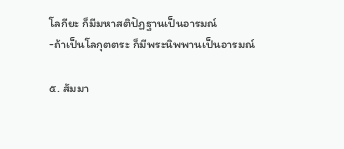โลกียะ ก็มีมหาสติปัฏฐานเป็นอารมณ์
-ถ้าเป็นโลกุตตระ ก็มีพระนิพพานเป็นอารมณ์

๕. สัมมา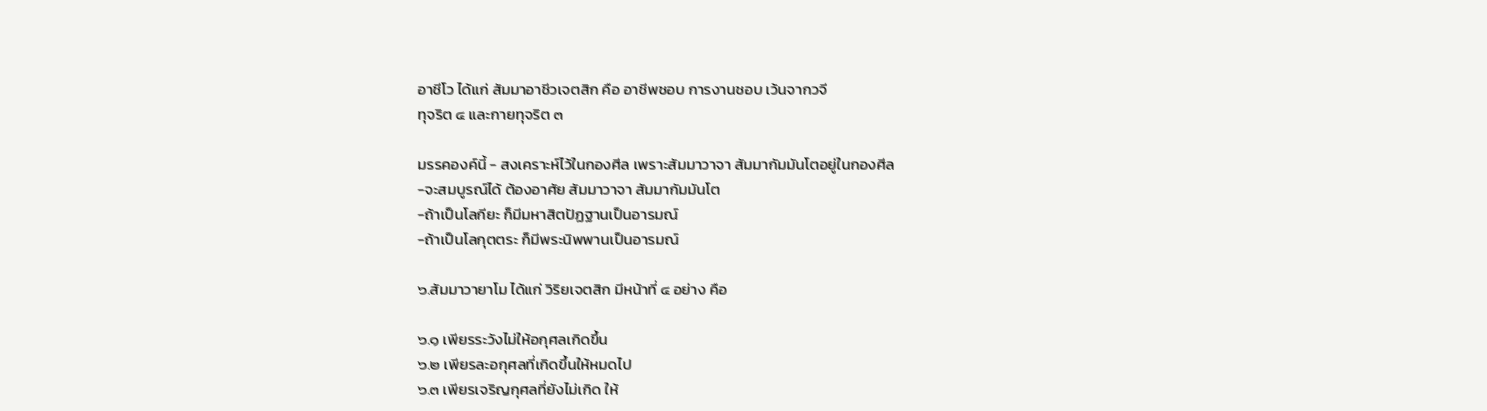อาชีโว ได้แก่ สัมมาอาชีวเจตสิก คือ อาชีพชอบ การงานชอบ เว้นจากวจี
ทุจริต ๔ และกายทุจริต ๓

มรรคองค์นี้ - สงเคราะห์ไว้ในกองศีล เพราะสัมมาวาจา สัมมากัมมันโตอยู่ในกองศีล
-จะสมบูรณ์ได้ ต้องอาศัย สัมมาวาจา สัมมากัมมันโต
-ถ้าเป็นโลกียะ ก็มีมหาสิตปัฏฐานเป็นอารมณ์
-ถ้าเป็นโลกุตตระ ก็มีพระนิพพานเป็นอารมณ์

๖.สัมมาวายาโม ได้แก่ วิริยเจตสิก มีหน้าที่ ๔ อย่าง คือ

๖.๑ เพียรระวังไม่ให้อกุศลเกิดขึ้น
๖.๒ เพียรละอกุศลที่เกิดขึ้นให้หมดไป
๖.๓ เพียรเจริญกุศลที่ยังไม่เกิด ให้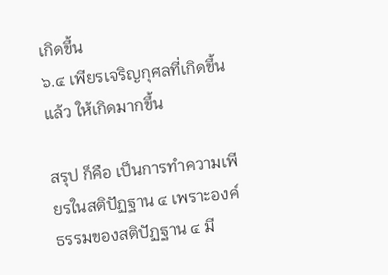เกิดขึ้น
๖.๔ เพียรเจริญกุศลที่เกิดขึ้นแล้ว ให้เกิดมากขึ้น

สรุป ก็คือ เป็นการทำความเพียรในสติปัฏฐาน ๔ เพราะองค์ธรรมของสติปัฏฐาน ๔ มี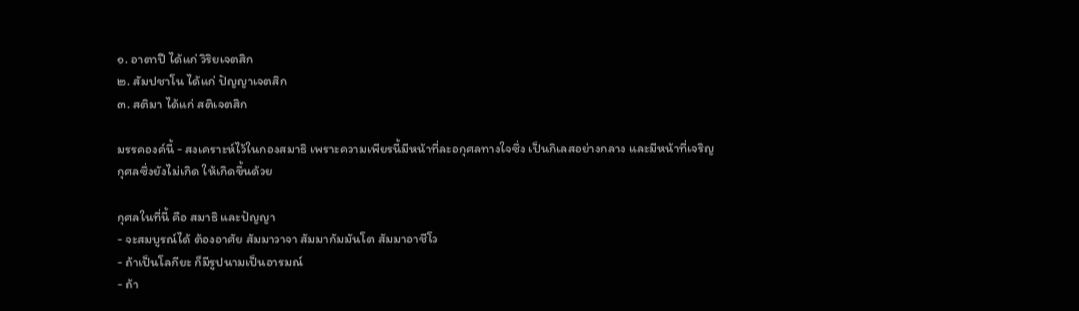๑. อาตาปี ได้แก่ วิริยเจตสิก
๒. สัมปชาโน ได้แก่ ปัญญาเจตสิก
๓. สติมา ได้แก่ สติเจตสิก

มรรคองค์นี้ - สงเคราะห์ไว้ในกองสมาธิ เพราะความเพียรนี้มีหน้าที่ละอกุศลทางใจซึ่ง เป็นกิเลสอย่างกลาง และมีหน้าที่เจริญกุศลซึ่งยังไม่เกิด ให้เกิดขึ้นด้วย

กุศลในที่นี้ คือ สมาธิ และปัญญา
- จะสมบูรณ์ได้ ต้องอาศัย สัมมาวาจา สัมมากัมมันโต สัมมาอาชีโว
- ถ้าเป็นโลกียะ ก็มีรูปนามเป็นอารมณ์
- ถ้า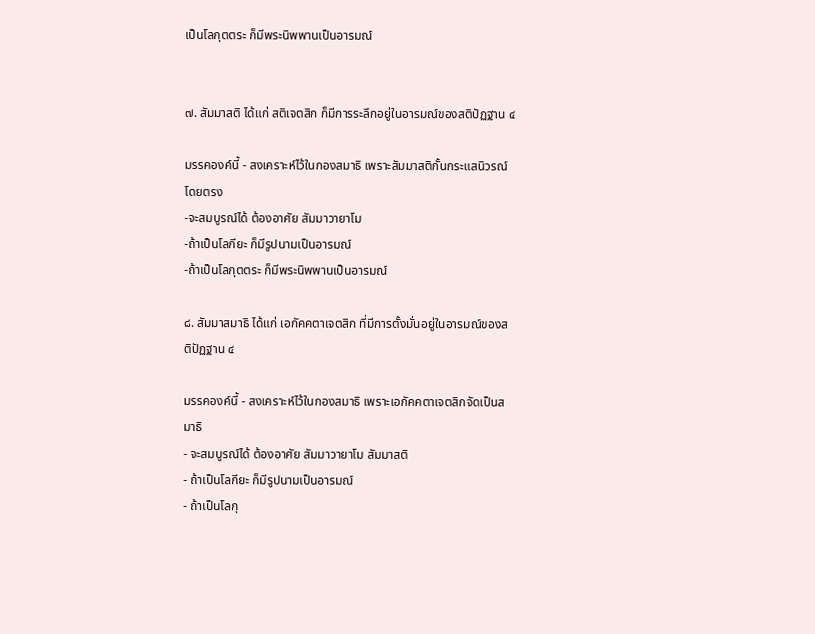เป็นโลกุตตระ ก็มีพระนิพพานเป็นอารมณ์


๗. สัมมาสติ ได้แก่ สติเจตสิก ก็มีการระลึกอยู่ในอารมณ์ของสติปัฏฐาน ๔

มรรคองค์นี้ - สงเคราะห์ไว้ในกองสมาธิ เพราะสัมมาสติกั้นกระแสนิวรณ์โดยตรง
-จะสมบูรณ์ได้ ต้องอาศัย สัมมาวายาโม
-ถ้าเป็นโลกียะ ก็มีรูปนามเป็นอารมณ์
-ถ้าเป็นโลกุตตระ ก็มีพระนิพพานเป็นอารมณ์

๘. สัมมาสมาธิ ได้แก่ เอกัคคตาเจตสิก ที่มีการตั้งมั่นอยู่ในอารมณ์ของสติปัฏฐาน ๔

มรรคองค์นี้ - สงเคราะห์ไว้ในกองสมาธิ เพราะเอกัคคตาเจตสิกจัดเป็นสมาธิ
- จะสมบูรณ์ได้ ต้องอาศัย สัมมาวายาโม สัมมาสติ
- ถ้าเป็นโลกียะ ก็มีรูปนามเป็นอารมณ์
- ถ้าเป็นโลกุ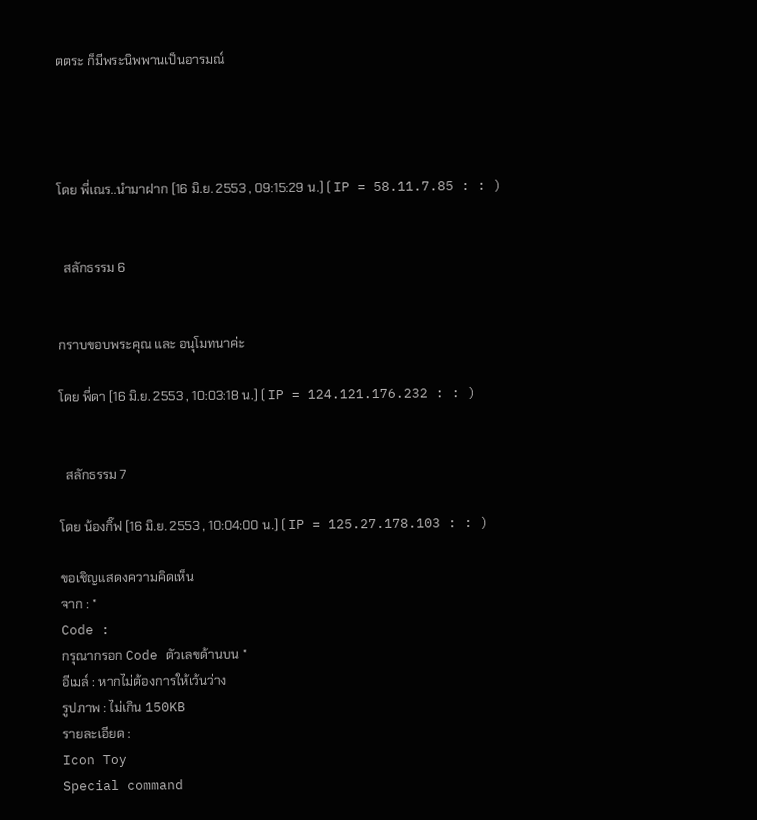ตตระ ก็มีพระนิพพานเป็นอารมณ์




โดย พี่เณร..นำมาฝาก [16 มิ.ย. 2553 , 09:15:29 น.] ( IP = 58.11.7.85 : : )


  สลักธรรม 6


กราบขอบพระคุณ และ อนุโมทนาค่ะ

โดย พี่ดา [16 มิ.ย. 2553 , 10:03:18 น.] ( IP = 124.121.176.232 : : )


  สลักธรรม 7

โดย น้องกิ๊ฟ [16 มิ.ย. 2553 , 10:04:00 น.] ( IP = 125.27.178.103 : : )

ขอเชิญแสดงความคิดเห็น
จาก : *
Code :
กรุณากรอก Code ตัวเลขด้านบน *
อีเมล์ : หากไม่ต้องการให้เว้นว่าง
รูปภาพ : ไม่เกิน 150KB
รายละเอียด :
Icon Toy
Special command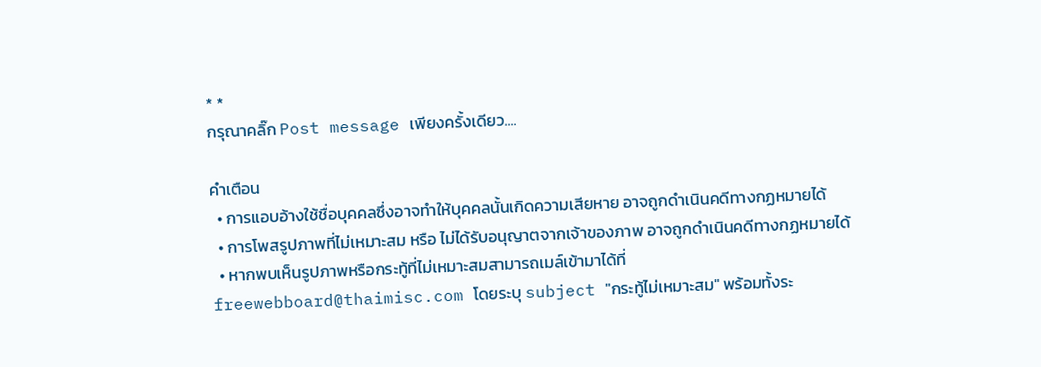* *
กรุณาคลิ๊ก Post message เพียงครั้งเดียว....

คำเตือน
  • การแอบอ้างใช้ชื่อบุคคลซึ่งอาจทำให้บุคคลนั้นเกิดความเสียหาย อาจถูกดำเนินคดีทางกฏหมายได้
  • การโพสรูปภาพที่ไม่เหมาะสม หรือ ไม่ได้รับอนุญาตจากเจ้าของภาพ อาจถูกดำเนินคดีทางกฏหมายได้
  • หากพบเห็นรูปภาพหรือกระทู้ที่ไม่เหมาะสมสามารถเมล์เข้ามาได้ที่ freewebboard@thaimisc.com โดยระบุ subject "กระทู้ไม่เหมาะสม" พร้อมทั้งระ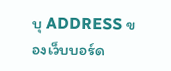บุ ADDRESS ของเว็บบอร์ด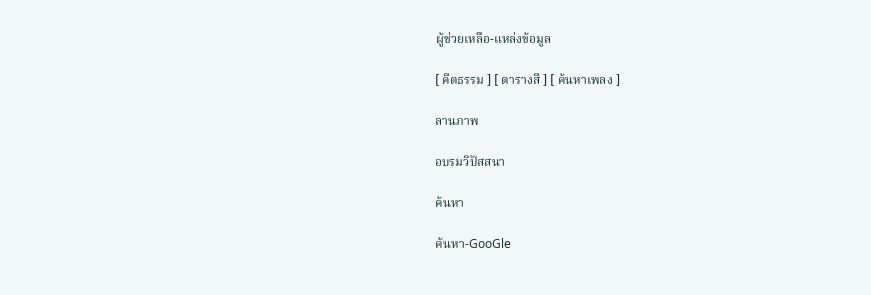ผู้ช่วยเหลือ-แหล่งข้อมูล

[ คีตธรรม ] [ ตารางสี ] [ ค้นหาเพลง ]

ลานภาพ

อบรมวิปัสสนา

ค้นหา

ค้นหา-GooGle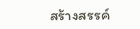สร้างสรรค์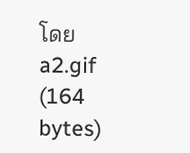โดย a2.gif (164 bytes)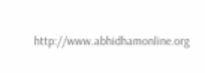http://www.abhidhamonline.org